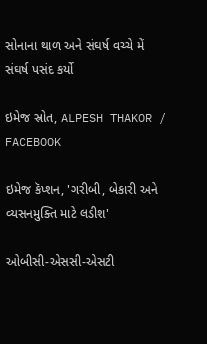સોનાના થાળ અને સંઘર્ષ વચ્ચે મેં સંઘર્ષ પસંદ કર્યો

ઇમેજ સ્રોત, ALPESH THAKOR / FACEBOOK

ઇમેજ કૅપ્શન, 'ગરીબી, બેકારી અને વ્યસનમુક્તિ માટે લડીશ'

ઓબીસી-એસસી-એસટી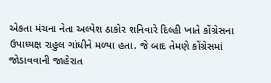એકતા મંચના નેતા અલ્પેશ ઠાકોર શનિવારે દિલ્હી ખાતે કોંગ્રેસના ઉપાધ્યક્ષ રાહુલ ગાંધીને મળ્યા હતા. જે બાદ તેમણે કોંગ્રેસમાં જોડાવવાની જાહેરાત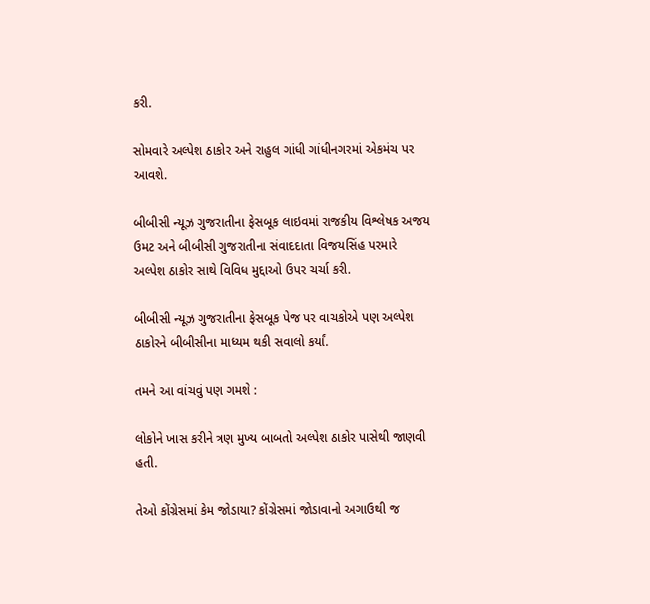કરી.

સોમવારે અલ્પેશ ઠાકોર અને રાહુલ ગાંધી ગાંધીનગરમાં એકમંચ પર આવશે.

બીબીસી ન્યૂઝ ગુજરાતીના ફેસબૂક લાઇવમાં રાજકીય વિશ્લેષક અજય ઉમટ અને બીબીસી ગુજરાતીના સંવાદદાતા વિજયસિંહ પરમારે અલ્પેશ ઠાકોર સાથે વિવિધ મુદ્દાઓ ઉપર ચર્ચા કરી.

બીબીસી ન્યૂઝ ગુજરાતીના ફેસબૂક પેજ પર વાચકોએ પણ અલ્પેશ ઠાકોરને બીબીસીના માધ્યમ થકી સવાલો કર્યાં.

તમને આ વાંચવું પણ ગમશે :

લોકોને ખાસ કરીને ત્રણ મુખ્ય બાબતો અલ્પેશ ઠાકોર પાસેથી જાણવી હતી.

તેઓ કોંગ્રેસમાં કેમ જોડાયા? કોંગ્રેસમાં જોડાવાનો અગાઉથી જ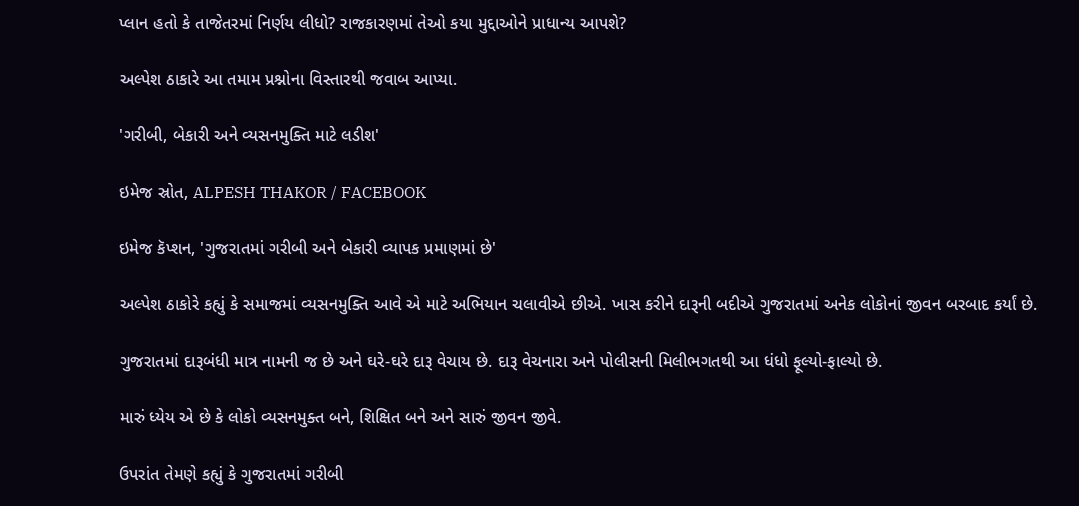પ્લાન હતો કે તાજેતરમાં નિર્ણય લીધો? રાજકારણમાં તેઓ કયા મુદ્દાઓને પ્રાધાન્ય આપશે?

અલ્પેશ ઠાકારે આ તમામ પ્રશ્નોના વિસ્તારથી જવાબ આપ્યા.

'ગરીબી, બેકારી અને વ્યસનમુક્તિ માટે લડીશ'

ઇમેજ સ્રોત, ALPESH THAKOR / FACEBOOK

ઇમેજ કૅપ્શન, 'ગુજરાતમાં ગરીબી અને બેકારી વ્યાપક પ્રમાણમાં છે'

અલ્પેશ ઠાકોરે કહ્યું કે સમાજમાં વ્યસનમુક્તિ આવે એ માટે અભિયાન ચલાવીએ છીએ. ખાસ કરીને દારૂની બદીએ ગુજરાતમાં અનેક લોકોનાં જીવન બરબાદ કર્યાં છે.

ગુજરાતમાં દારૂબંધી માત્ર નામની જ છે અને ઘરે-ઘરે દારૂ વેચાય છે. દારૂ વેચનારા અને પોલીસની મિલીભગતથી આ ધંધો ફૂલ્યો-ફાલ્યો છે.

મારું ધ્યેય એ છે કે લોકો વ્યસનમુક્ત બને, શિક્ષિત બને અને સારું જીવન જીવે.

ઉપરાંત તેમણે કહ્યું કે ગુજરાતમાં ગરીબી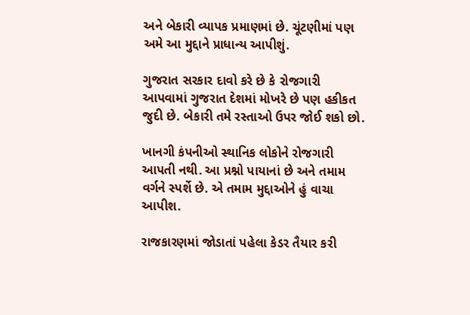અને બેકારી વ્યાપક પ્રમાણમાં છે. ચૂંટણીમાં પણ અમે આ મુદ્દાને પ્રાધાન્ય આપીશું.

ગુજરાત સરકાર દાવો કરે છે કે રોજગારી આપવામાં ગુજરાત દેશમાં મોખરે છે પણ હકીકત જુદી છે. બેકારી તમે રસ્તાઓ ઉપર જોઈ શકો છો.

ખાનગી કંપનીઓ સ્થાનિક લોકોને રોજગારી આપતી નથી. આ પ્રશ્નો પાયાનાં છે અને તમામ વર્ગને સ્પર્શે છે. એ તમામ મુદ્દાઓને હું વાચા આપીશ.

રાજકારણમાં જોડાતાં પહેલા કેડર તૈયાર કરી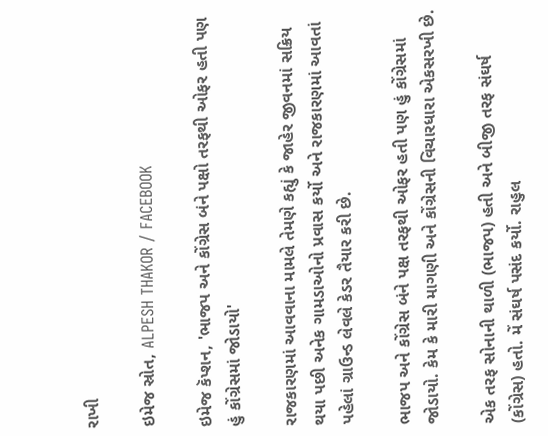રાખી

ઇમેજ સ્રોત, ALPESH THAKOR / FACEBOOK

ઇમેજ કૅપ્શન, 'ભાજપ અને કોંગ્રેસ બંને પક્ષો તરફથી ઓફર હતી પણ હું કોંગ્રેસમાં જોડાયો'

રાજકારણમાં આવવાના મામલે તેમણે કહ્યું કે જાહેર જીવનમાં સક્રિય થયા પછી અનેક ગામડાઓનો પ્રવાસ કર્યો અને રાજકારણમાં આવતાં પહેલાં ગ્રાઉન્ડ લેવલે કેડર તૈયાર કરી છે.

ભાજપ અને કોંગ્રેસ બંને પક્ષ તરફથી ઓફર હતી પણ હું કોંગ્રેસમાં જોડાયો. કેમ કે મારી માગણી અને કોંગ્રેસની વિચારધારા એકસરખી છે.

એક તરફ સોનાની થાળી (ભાજપ) હતી અને બીજી તરફ સંઘર્ષ (કોંગ્રેસ) હતો. મેં સંઘર્ષ પસંદ કર્યો. રાહુલ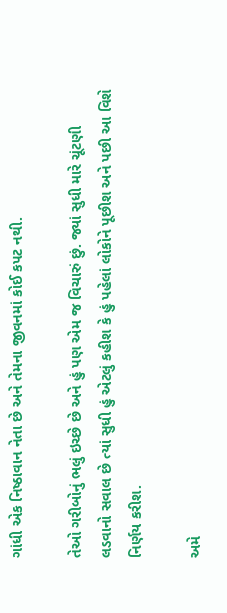ગાંધી એક નિષ્ઠાવાન નેતા છે અને તેમના જીવનમાં કોઈ કપટ નથી.

તેઓ ગરીબોનું ભલું ઇચ્છે છે અને હું પણ એમ જ વિચારું છું. જ્યાં સુધી મારે ચૂંટણી લડવાનો સવાલ છે ત્યાં સુધી હું એટલું કહીશ કે હું પહેલાં લોકોને પૂછીશ અને પછી આ વિશે નિર્ણય કરીશ.

અમે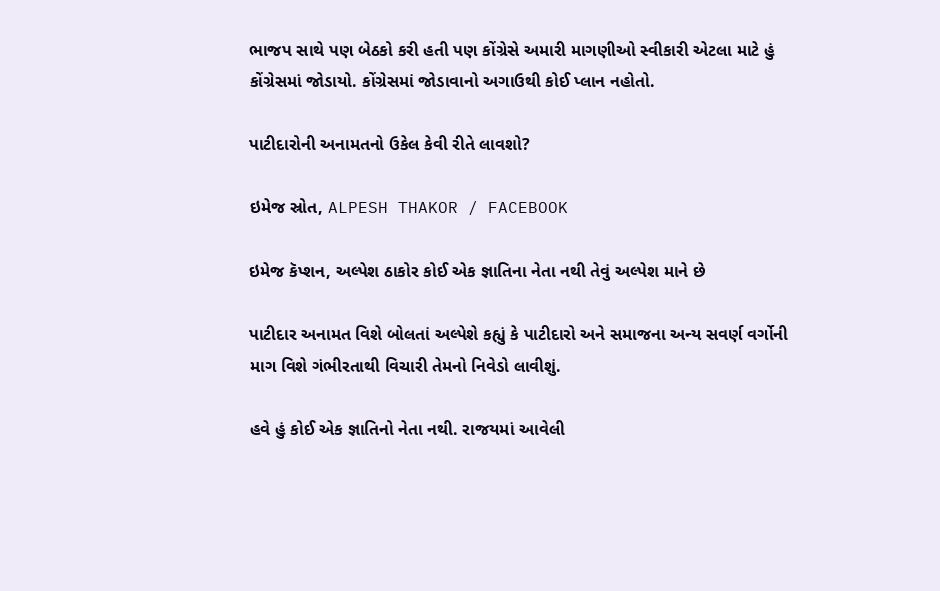ભાજપ સાથે પણ બેઠકો કરી હતી પણ કોંગ્રેસે અમારી માગણીઓ સ્વીકારી એટલા માટે હું કોંગ્રેસમાં જોડાયો. કોંગ્રેસમાં જોડાવાનો અગાઉથી કોઈ પ્લાન નહોતો.

પાટીદારોની અનામતનો ઉકેલ કેવી રીતે લાવશો?

ઇમેજ સ્રોત, ALPESH THAKOR / FACEBOOK

ઇમેજ કૅપ્શન, અલ્પેશ ઠાકોર કોઈ એક જ્ઞાતિના નેતા નથી તેવું અલ્પેશ માને છે

પાટીદાર અનામત વિશે બોલતાં અલ્પેશે કહ્યું કે પાટીદારો અને સમાજના અન્ય સવર્ણ વર્ગોની માગ વિશે ગંભીરતાથી વિચારી તેમનો નિવેડો લાવીશું.

હવે હું કોઈ એક જ્ઞાતિનો નેતા નથી. રાજયમાં આવેલી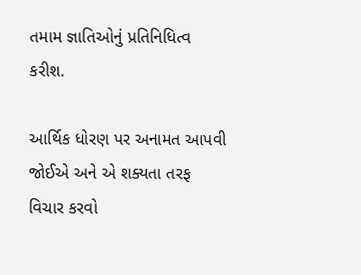તમામ જ્ઞાતિઓનું પ્રતિનિધિત્વ કરીશ.

આર્થિક ધોરણ પર અનામત આપવી જોઈએ અને એ શક્યતા તરફ વિચાર કરવો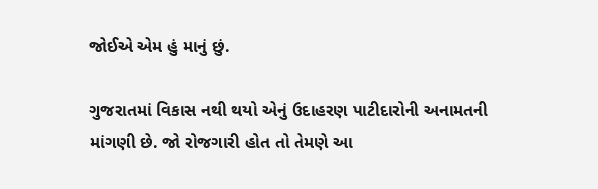જોઈએ એમ હું માનું છું.

ગુજરાતમાં વિકાસ નથી થયો એનું ઉદાહરણ પાટીદારોની અનામતની માંગણી છે. જો રોજગારી હોત તો તેમણે આ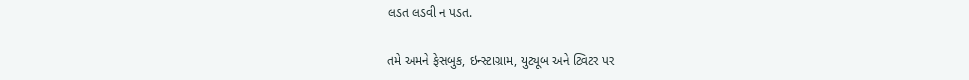લડત લડવી ન પડત.

તમે અમને ફેસબુક, ઇન્સ્ટાગ્રામ, યુટ્યૂબ અને ટ્વિટર પર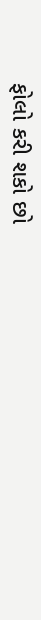ફોલો કરી શકો છો